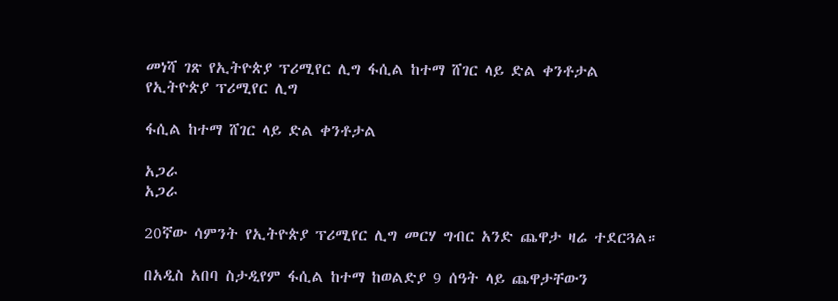መነሻ ገጽ የኢትዮጵያ ፕሪሚየር ሊግ ፋሲል ከተማ ሸገር ላይ ድል ቀንቶታል
የኢትዮጵያ ፕሪሚየር ሊግ

ፋሲል ከተማ ሸገር ላይ ድል ቀንቶታል

አጋራ
አጋራ

20ኛው ሳምንት የኢትዮጵያ ፕሪሚየር ሊግ መርሃ ግብር አንድ ጨዋታ ዛሬ ተደርጓል።

በአዲስ አበባ ስታዲየም ፋሲል ከተማ ከወልድያ 9 ሰዓት ላይ ጨዋታቸውን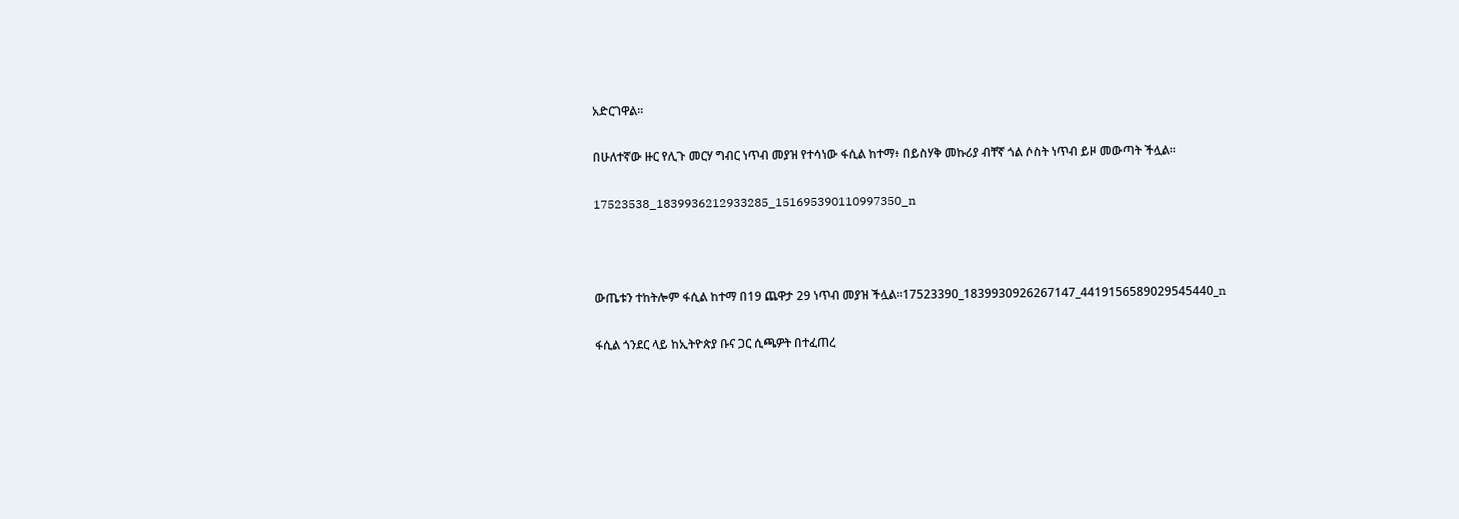አድርገዋል።

በሁለተኛው ዙር የሊጉ መርሃ ግብር ነጥብ መያዝ የተሳነው ፋሲል ከተማ፥ በይስሃቅ መኩሪያ ብቸኛ ጎል ሶስት ነጥብ ይዞ መውጣት ችሏል።

17523538_1839936212933285_151695390110997350_n



ውጤቱን ተከትሎም ፋሲል ከተማ በ19 ጨዋታ 29 ነጥብ መያዝ ችሏል።17523390_1839930926267147_4419156589029545440_n

ፋሲል ጎንደር ላይ ከኢትዮጵያ ቡና ጋር ሲጫዎት በተፈጠረ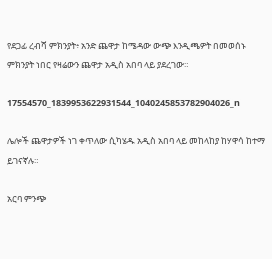የደጋፊ ረብሻ ምክንያት፥ አንድ ጨዋታ ከሜዳው ውጭ እንዲጫዎት በመወሰኑ ምክንያት ነበር የዛሬውን ጨዋታ አዲስ አበባ ላይ ያደረገው።

17554570_1839953622931544_1040245853782904026_n

ሌሎች ጨዋታዎች ነገ ቀጥለው ሲካሄዱ አዲስ አበባ ላይ መከላከያ ከሃዋሳ ከተማ ይገናኛሉ።

አርባ ምንጭ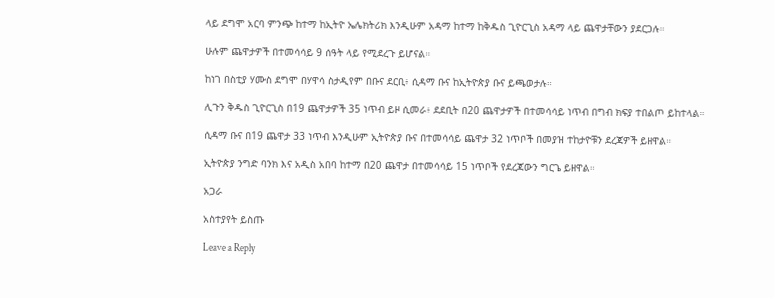ላይ ደግሞ አርባ ምንጭ ከተማ ከኢትዮ ኤሌክትሪክ እንዲሁም አዳማ ከተማ ከቅዱስ ጊዮርጊስ አዳማ ላይ ጨዋታቸውን ያደርጋሉ።

ሁሉም ጨዋታዎች በተመሳሳይ 9 ሰዓት ላይ የሚደረጉ ይሆናል።

ከነገ በስቲያ ሃሙስ ደግሞ በሃዋሳ ስታዲየም በቡና ደርቢ፥ ሲዳማ ቡና ከኢትዮጵያ ቡና ይጫወታሉ።

ሊጉን ቅዱስ ጊዮርጊስ በ19 ጨዋታዎች 35 ነጥብ ይዞ ሲመራ፥ ደደቢት በ20 ጨዋታዎች በተመሳሳይ ነጥብ በግብ ክፍያ ተበልጦ ይከተላል።

ሲዳማ ቡና በ19 ጨዋታ 33 ነጥብ እንዲሁም ኢትዮጵያ ቡና በተመሳሳይ ጨዋታ 32 ነጥቦች በመያዝ ተከታዮቹን ደረጃዎች ይዘዋል።

ኢትዮጵያ ንግድ ባንክ እና አዲስ አበባ ከተማ በ20 ጨዋታ በተመሳሳይ 15 ነጥቦች የደረጃውን ግርጌ ይዘዋል።

አጋራ

አስተያየት ይስጡ

Leave a Reply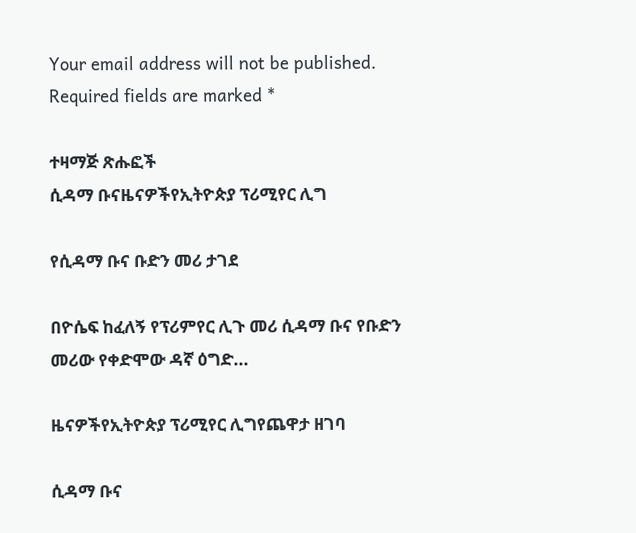Your email address will not be published. Required fields are marked *

ተዛማጅ ጽሑፎች
ሲዳማ ቡናዜናዎችየኢትዮጵያ ፕሪሚየር ሊግ

የሲዳማ ቡና ቡድን መሪ ታገደ

በዮሴፍ ከፈለኝ የፕሪምየር ሊጉ መሪ ሲዳማ ቡና የቡድን መሪው የቀድሞው ዳኛ ዕግድ...

ዜናዎችየኢትዮጵያ ፕሪሚየር ሊግየጨዋታ ዘገባ

ሲዳማ ቡና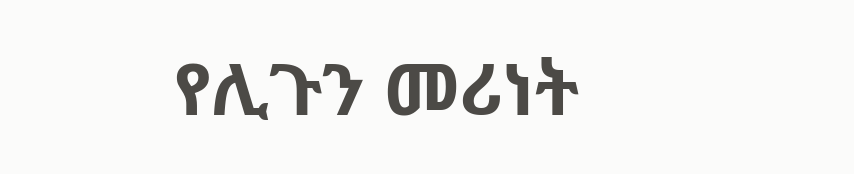የሊጉን መሪነት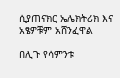ሲያጠናክር ኤሌክትሪክ እና አፄዎቹም አሸንፈዋል

በሊጉ የሳምንቱ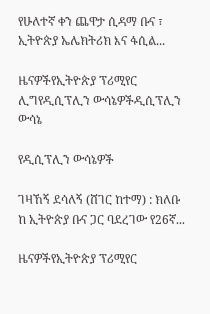የሁለተኛ ቀን ጨዋታ ሲዳማ ቡና ፣ ኢትዮጵያ ኤሌክትሪክ እና ፋሲል...

ዜናዎችየኢትዮጵያ ፕሪሚየር ሊግየዲሲፕሊን ውሳኔዎችዲሲፕሊን ውሳኔ

የዲሲፕሊን ውሳኔዎች

ገዛኸኝ ደሳለኝ (ሸገር ከተማ) : ክለቡ ከ ኢትዮጵያ ቡና ጋር ባደረገው የ26ኛ...

ዜናዎችየኢትዮጵያ ፕሪሚየር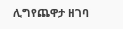ሊግየጨዋታ ዘገባ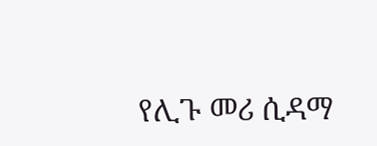የሊጉ መሪ ሲዳማ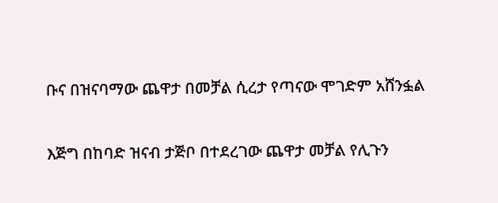ቡና በዝናባማው ጨዋታ በመቻል ሲረታ የጣናው ሞገድም አሸንፏል

እጅግ በከባድ ዝናብ ታጅቦ በተደረገው ጨዋታ መቻል የሊጉን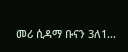መሪ ሲዳማ ቡናን 3ለ1...